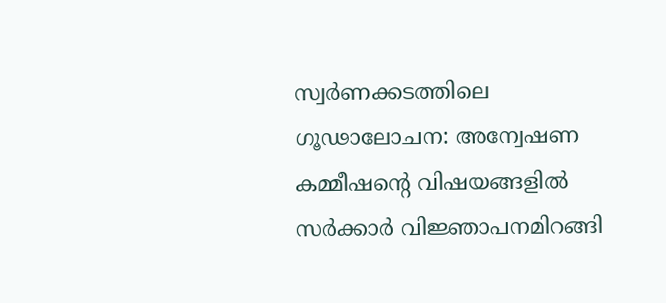സ്വര്‍ണക്കടത്തിലെ ഗൂഢാലോചന: അന്വേഷണ കമ്മീഷന്റെ വിഷയങ്ങളില്‍ സര്‍ക്കാര്‍ വിജ്ഞാപനമിറങ്ങി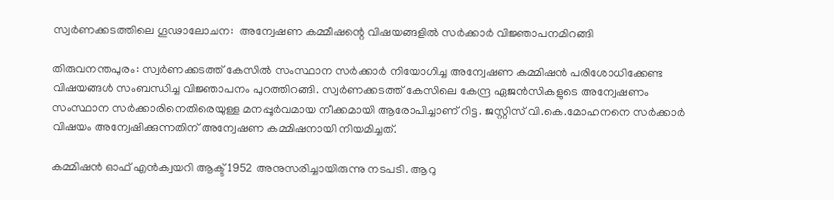സ്വര്‍ണക്കടത്തിലെ ഗൂഢാലോചന:  അന്വേഷണ കമ്മീഷന്റെ വിഷയങ്ങളില്‍ സര്‍ക്കാര്‍ വിജ്ഞാപനമിറങ്ങി

തിരുവനന്തപുരം: സ്വര്‍ണക്കടത്ത് കേസില്‍ സംസ്ഥാന സര്‍ക്കാര്‍ നിയോഗിച്ച അന്വേഷണ കമ്മിഷന്‍ പരിശോധിക്കേണ്ട വിഷയങ്ങള്‍ സംബന്ധിച്ച വിജ്ഞാപനം പുറത്തിറങ്ങി. സ്വര്‍ണക്കടത്ത് കേസിലെ കേന്ദ്ര ഏജന്‍സികളുടെ അന്വേഷണം സംസ്ഥാന സര്‍ക്കാരിനെതിരെയുള്ള മനപ്പൂര്‍വമായ നീക്കമായി ആരോപിച്ചാണ് റിട്ട. ജസ്റ്റിസ് വി.കെ.മോഹനനെ സര്‍ക്കാര്‍ വിഷയം അന്വേഷിക്കുന്നതിന് അന്വേഷണ കമ്മിഷനായി നിയമിച്ചത്.

കമ്മിഷന്‍ ഓഫ് എന്‍ക്വയറി ആക്ട് 1952 അനുസരിച്ചായിരുന്നു നടപടി. ആറു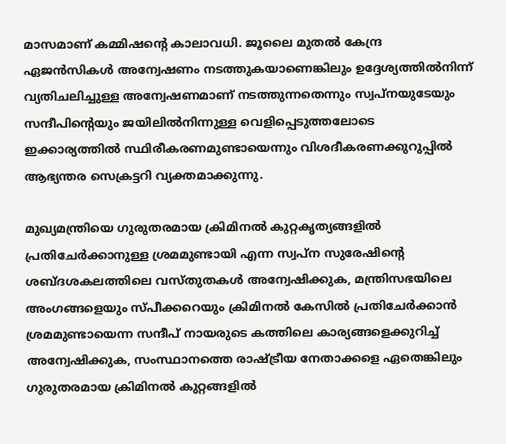മാസമാണ് കമ്മിഷന്റെ കാലാവധി. ജൂലൈ മുതല്‍ കേന്ദ്ര ഏജന്‍സികള്‍ അന്വേഷണം നടത്തുകയാണെങ്കിലും ഉദ്ദേശ്യത്തില്‍നിന്ന് വ്യതിചലിച്ചുള്ള അന്വേഷണമാണ് നടത്തുന്നതെന്നും സ്വപ്നയുടേയും സന്ദീപിന്റെയും ജയിലില്‍നിന്നുള്ള വെളിപ്പെടുത്തലോടെ ഇക്കാര്യത്തില്‍ സ്ഥിരീകരണമുണ്ടായെന്നും വിശദീകരണക്കുറുപ്പില്‍ ആഭ്യന്തര സെക്രട്ടറി വ്യക്തമാക്കുന്നു.

മുഖ്യമന്ത്രിയെ ഗുരുതരമായ ക്രിമിനല്‍ കുറ്റകൃത്യങ്ങളില്‍ പ്രതിചേര്‍ക്കാനുള്ള ശ്രമമുണ്ടായി എന്ന സ്വപ്ന സുരേഷിന്റെ ശബ്ദശകലത്തിലെ വസ്തുതകള്‍ അന്വേഷിക്കുക, മന്ത്രിസഭയിലെ അംഗങ്ങളെയും സ്പീക്കറെയും ക്രിമിനല്‍ കേസില്‍ പ്രതിചേര്‍ക്കാന്‍ ശ്രമമുണ്ടായെന്ന സന്ദീപ് നായരുടെ കത്തിലെ കാര്യങ്ങളെക്കുറിച്ച് അന്വേഷിക്കുക, സംസ്ഥാനത്തെ രാഷ്ട്രീയ നേതാക്കളെ ഏതെങ്കിലും ഗുരുതരമായ ക്രിമിനല്‍ കുറ്റങ്ങളില്‍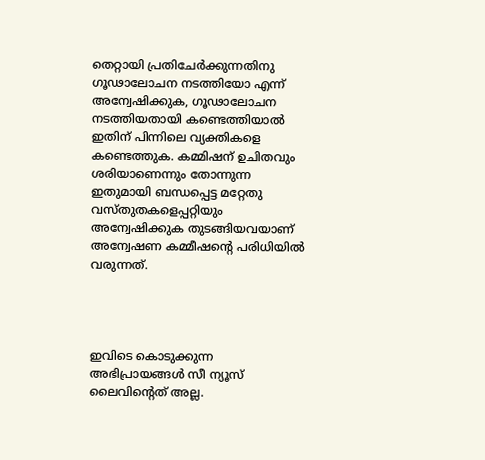തെറ്റായി പ്രതിചേര്‍ക്കുന്നതിനു ഗൂഢാലോചന നടത്തിയോ എന്ന് അന്വേഷിക്കുക, ഗൂഢാലോചന നടത്തിയതായി കണ്ടെത്തിയാല്‍ ഇതിന് പിന്നിലെ വ്യക്തികളെ കണ്ടെത്തുക. കമ്മിഷന് ഉചിതവും ശരിയാണെന്നും തോന്നുന്ന ഇതുമായി ബന്ധപ്പെട്ട മറ്റേതു വസ്തുതകളെപ്പറ്റിയും അന്വേഷിക്കുക തുടങ്ങിയവയാണ് അന്വേഷണ കമ്മീഷന്റെ പരിധിയില്‍ വരുന്നത്.




ഇവിടെ കൊടുക്കുന്ന അഭിപ്രായങ്ങള്‍ സീ ന്യൂസ് ലൈവിന്റെത് അല്ല.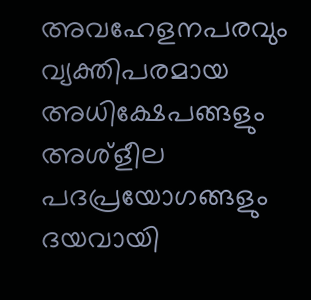അവഹേളനപരവും വ്യക്തിപരമായ അധിക്ഷേപങ്ങളും അശ്‌ളീല പദപ്രയോഗങ്ങളും ദയവായി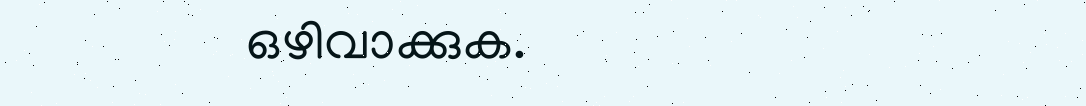ഒഴിവാക്കുക.